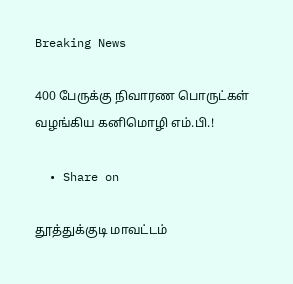Breaking News

400 பேருக்கு நிவாரண பொருட்கள் வழங்கிய கனிமொழி எம்.பி.!

  • Share on

தூத்துக்குடி மாவட்டம்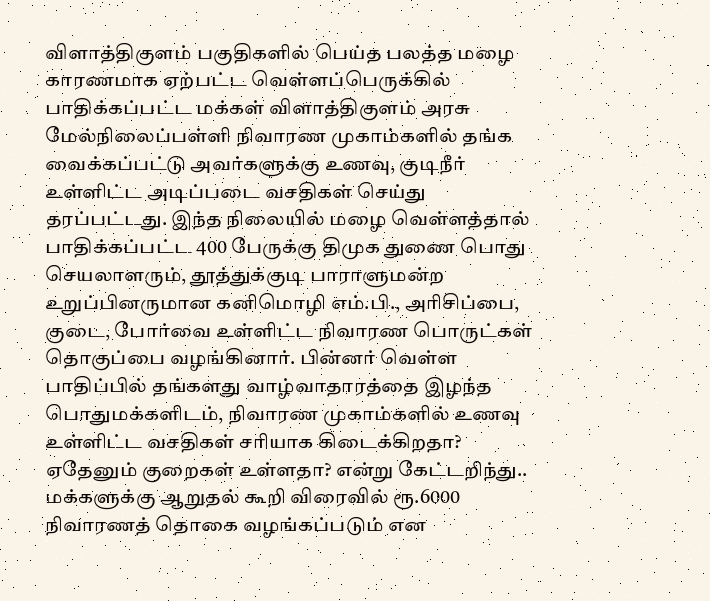விளாத்திகுளம் பகுதிகளில் பெய்த பலத்த மழை காரணமாக ஏற்பட்ட வெள்ளப்பெருக்கில் பாதிக்கப்பட்ட மக்கள் விளாத்திகுளம் அரசு மேல்நிலைப்பள்ளி நிவாரண முகாம்களில் தங்க வைக்கப்பட்டு அவர்களுக்கு உணவு, குடிநீர் உள்ளிட்ட அடிப்படை வசதிகள் செய்து தரப்பட்டது. இந்த நிலையில் மழை வெள்ளத்தால் பாதிக்கப்பட்ட 400 பேருக்கு திமுக துணை பொது செயலாளரும், தூத்துக்குடி பாராளுமன்ற உறுப்பினருமான கனிமொழி எம்.பி., அரிசிப்பை, குடை, போர்வை உள்ளிட்ட நிவாரண பொருட்கள் தொகுப்பை வழங்கினார். பின்னர் வெள்ள பாதிப்பில் தங்களது வாழ்வாதாரத்தை இழந்த பொதுமக்களிடம், நிவாரண முகாம்களில் உணவு உள்ளிட்ட வசதிகள் சரியாக கிடைக்கிறதா? ஏதேனும் குறைகள் உள்ளதா? என்று கேட்டறிந்து.. மக்களுக்கு ஆறுதல் கூறி விரைவில் ரூ.6000 நிவாரணத் தொகை வழங்கப்படும் என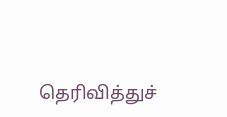தெரிவித்துச்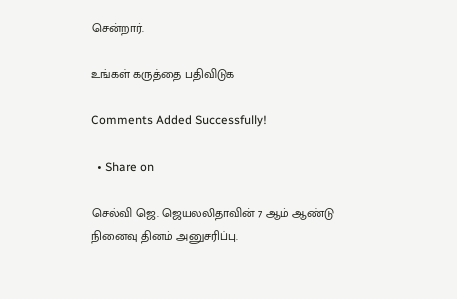சென்றார்.

உங்கள் கருத்தை பதிவிடுக

Comments Added Successfully!

  • Share on

செல்வி ஜெ. ஜெயலலிதாவின் 7 ஆம் ஆண்டு நினைவு தினம் அனுசரிப்பு.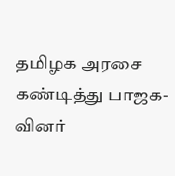தமிழக அரசை கண்டித்து பாஜக-வினர்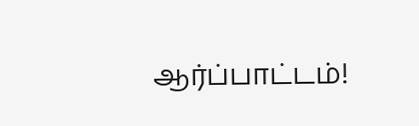ஆர்ப்பாட்டம்!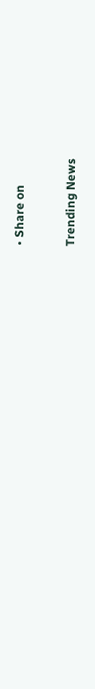• Share on

Trending News